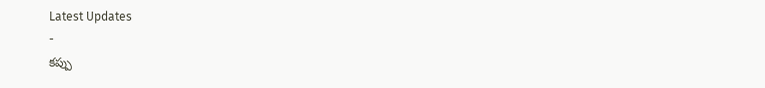Latest Updates
-
కప్పు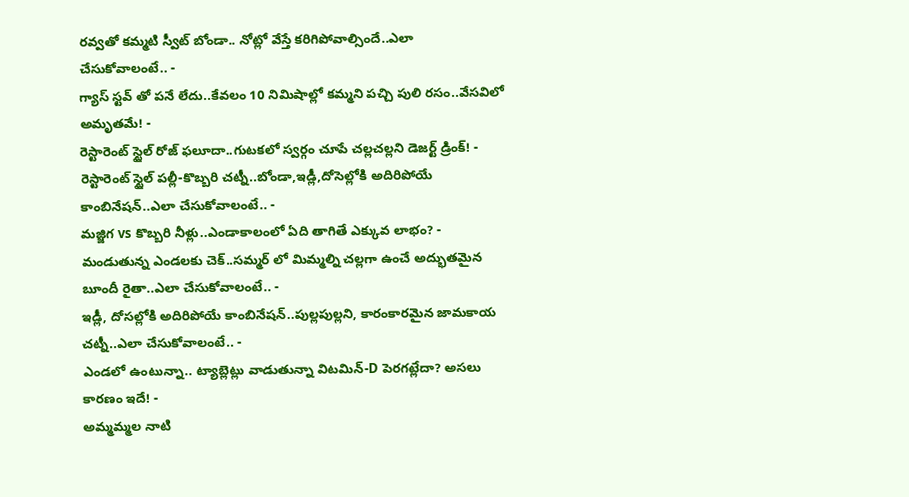రవ్వతో కమ్మటి స్వీట్ బోండా.. నోట్లో వేస్తే కరిగిపోవాల్సిందే..ఎలా చేసుకోవాలంటే.. -
గ్యాస్ స్టవ్ తో పనే లేదు..కేవలం 10 నిమిషాల్లో కమ్మని పచ్చి పులి రసం..వేసవిలో అమృతమే! -
రెస్టారెంట్ స్టైల్ రోజ్ ఫలూదా..గుటకలో స్వర్గం చూపే చల్లచల్లని డెజర్ట్ డ్రింక్! -
రెస్టారెంట్ స్టైల్ పల్లీ-కొబ్బరి చట్నీ..బోండా,ఇడ్లీ,దోసెల్లోకి అదిరిపోయే కాంబినేషన్..ఎలా చేసుకోవాలంటే.. -
మజ్జిగ vs కొబ్బరి నీళ్లు..ఎండాకాలంలో ఏది తాగితే ఎక్కువ లాభం? -
మండుతున్న ఎండలకు చెక్..సమ్మర్ లో మిమ్మల్ని చల్లగా ఉంచే అద్భుతమైన బూందీ రైతా..ఎలా చేసుకోవాలంటే.. -
ఇడ్లీ, దోసల్లోకి అదిరిపోయే కాంబినేషన్..పుల్లపుల్లని, కారంకారమైన జామకాయ చట్నీ..ఎలా చేసుకోవాలంటే.. -
ఎండలో ఉంటున్నా.. ట్యాబ్లెట్లు వాడుతున్నా విటమిన్-D పెరగట్లేదా? అసలు కారణం ఇదే! -
అమ్మమ్మల నాటి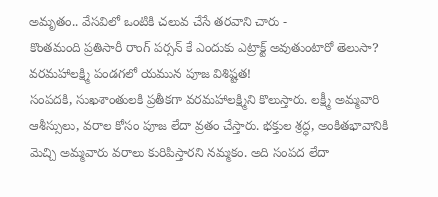అమృతం.. వేసవిలో ఒంటికి చలువ చేసే తరవాని చారు -
కొంతమంది ప్రతిసారీ రాంగ్ పర్సన్ కే ఎందుకు ఎట్రాక్ట్ అవుతుంటారో తెలుసా?
వరమహాలక్ష్మి పండగలో యమున పూజ విశిష్టత!
సంపదకి, సుఖశాంతులకి ప్రతీకగా వరమహాలక్ష్మిని కొలుస్తారు. లక్ష్మీ అమ్మవారి ఆశీస్సులు, వరాల కోసం పూజ లేదా వ్రతం చేస్తారు. భక్తుల శ్రద్ధ, అంకితభావానికి మెచ్చి అమ్మవారు వరాలు కురిపిస్తారని నమ్మకం. అది సంపద లేదా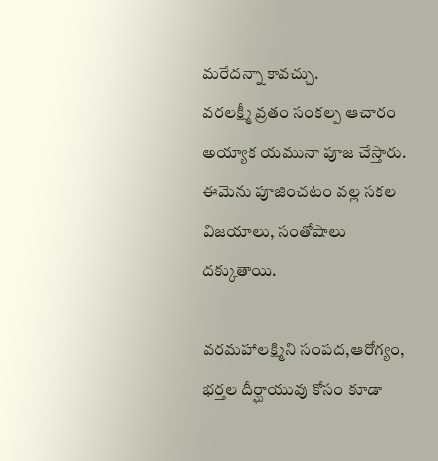మరేదన్నా కావచ్చు.
వరలక్ష్మీ వ్రతం సంకల్ప ఆచారం అయ్యాక యమునా పూజ చేస్తారు. ఈమెను పూజించటం వల్ల సకల విజయాలు, సంతోషాలు దక్కుతాయి.

వరమహాలక్ష్మిని సంపద,ఆరోగ్యం, భర్తల దీర్ఘాయువు కోసం కూడా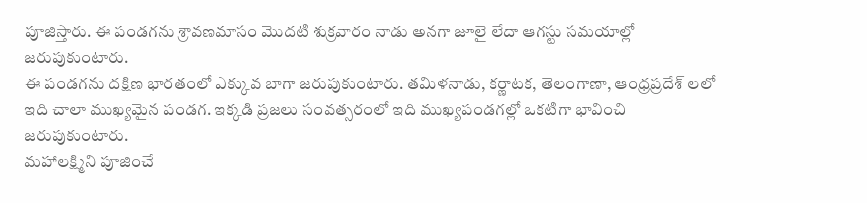పూజిస్తారు. ఈ పండగను శ్రావణమాసం మొదటి శుక్రవారం నాడు అనగా జూలై లేదా ఆగస్టు సమయాల్లో జరుపుకుంటారు.
ఈ పండగను దక్షిణ భారతంలో ఎక్కువ బాగా జరుపుకుంటారు. తమిళనాడు, కర్ణాటక, తెలంగాణా, ఆంధ్రప్రదేశ్ లలో ఇది చాలా ముఖ్యమైన పండగ. ఇక్కడి ప్రజలు సంవత్సరంలో ఇది ముఖ్యపండగల్లో ఒకటిగా భావించి జరుపుకుంటారు.
మహాలక్ష్మిని పూజించే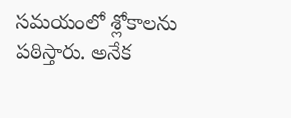సమయంలో శ్లోకాలను పఠిస్తారు. అనేక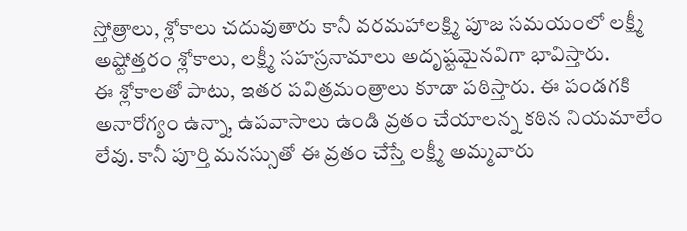స్తోత్రాలు, శ్లోకాలు చదువుతారు కానీ వరమహాలక్ష్మి పూజ సమయంలో లక్ష్మీ అష్టోత్తరం శ్లోకాలు, లక్ష్మీ సహస్రనామాలు అదృష్టమైనవిగా భావిస్తారు.
ఈ శ్లోకాలతో పాటు, ఇతర పవిత్రమంత్రాలు కూడా పఠిస్తారు. ఈ పండగకి అనారోగ్యం ఉన్నా, ఉపవాసాలు ఉండి వ్రతం చేయాలన్న కఠిన నియమాలేం లేవు. కానీ పూర్తి మనస్సుతో ఈ వ్రతం చేస్తే లక్ష్మీ అమ్మవారు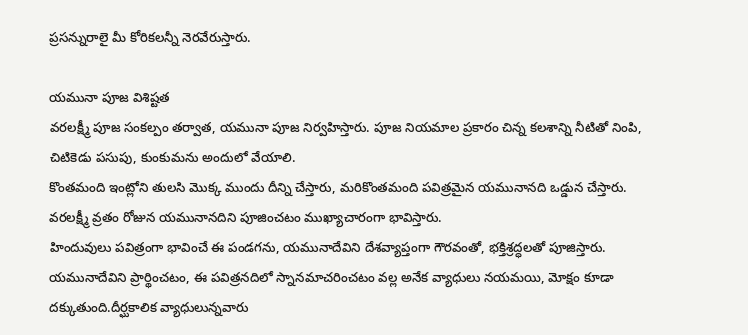ప్రసన్నురాలై మీ కోరికలన్నీ నెరవేరుస్తారు.

యమునా పూజ విశిష్టత
వరలక్ష్మీ పూజ సంకల్పం తర్వాత, యమునా పూజ నిర్వహిస్తారు. పూజ నియమాల ప్రకారం చిన్న కలశాన్ని నీటితో నింపి, చిటికెడు పసుపు, కుంకుమను అందులో వేయాలి.
కొంతమంది ఇంట్లోని తులసి మొక్క ముందు దీన్ని చేస్తారు, మరికొంతమంది పవిత్రమైన యమునానది ఒడ్డున చేస్తారు. వరలక్ష్మీ వ్రతం రోజున యమునానదిని పూజించటం ముఖ్యాచారంగా భావిస్తారు.
హిందువులు పవిత్రంగా భావించే ఈ పండగను, యమునాదేవిని దేశవ్యాప్తంగా గౌరవంతో, భక్తిశ్రద్ధలతో పూజిస్తారు.
యమునాదేవిని ప్రార్థించటం, ఈ పవిత్రనదిలో స్నానమాచరించటం వల్ల అనేక వ్యాధులు నయమయి, మోక్షం కూడా దక్కుతుంది.దీర్ఘకాలిక వ్యాధులున్నవారు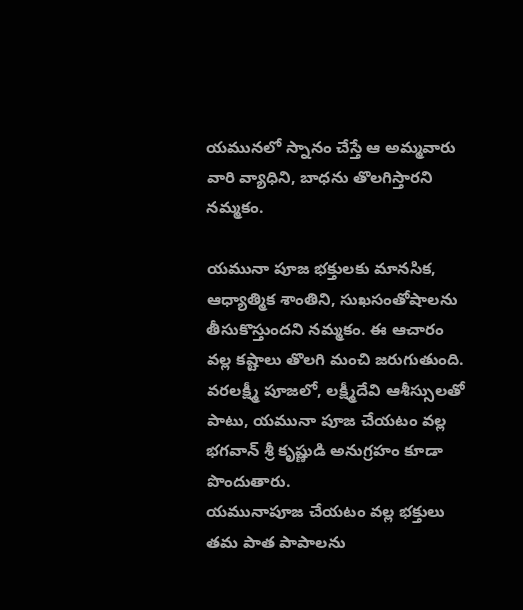యమునలో స్నానం చేస్తే ఆ అమ్మవారు వారి వ్యాధిని, బాధను తొలగిస్తారని నమ్మకం.

యమునా పూజ భక్తులకు మానసిక, ఆధ్యాత్మిక శాంతిని, సుఖసంతోషాలను తీసుకొస్తుందని నమ్మకం. ఈ ఆచారం వల్ల కష్టాలు తొలగి మంచి జరుగుతుంది.
వరలక్ష్మీ పూజలో, లక్ష్మీదేవి ఆశీస్సులతో పాటు, యమునా పూజ చేయటం వల్ల భగవాన్ శ్రీ కృష్ణుడి అనుగ్రహం కూడా పొందుతారు.
యమునాపూజ చేయటం వల్ల భక్తులు తమ పాత పాపాలను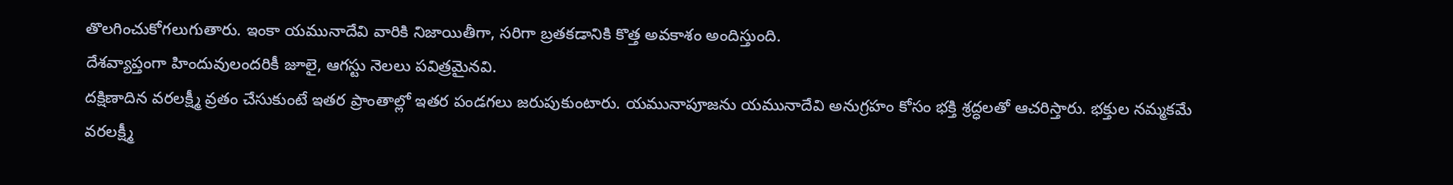తొలగించుకోగలుగుతారు. ఇంకా యమునాదేవి వారికి నిజాయితీగా, సరిగా బ్రతకడానికి కొత్త అవకాశం అందిస్తుంది.
దేశవ్యాప్తంగా హిందువులందరికీ జూలై, ఆగస్టు నెలలు పవిత్రమైనవి.
దక్షిణాదిన వరలక్ష్మీ వ్రతం చేసుకుంటే ఇతర ప్రాంతాల్లో ఇతర పండగలు జరుపుకుంటారు. యమునాపూజను యమునాదేవి అనుగ్రహం కోసం భక్తి శ్రద్ధలతో ఆచరిస్తారు. భక్తుల నమ్మకమే వరలక్ష్మీ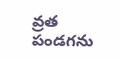వ్రత పండగను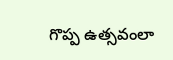గొప్ప ఉత్సవంలా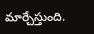మార్చేస్తుంది.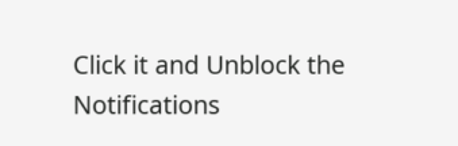Click it and Unblock the Notifications